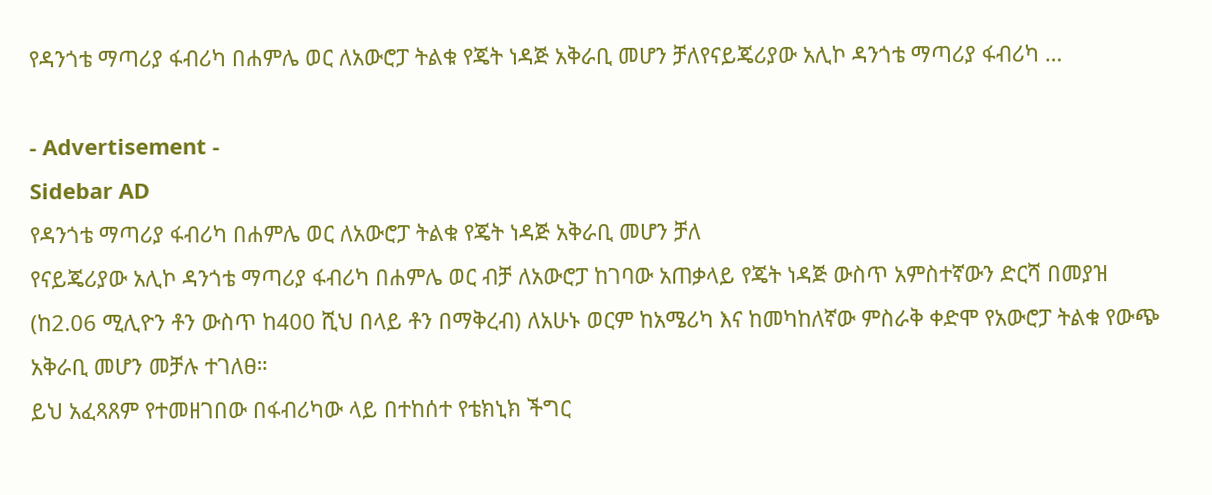የዳንጎቴ ማጣሪያ ፋብሪካ በሐምሌ ወር ለአውሮፓ ትልቁ የጄት ነዳጅ አቅራቢ መሆን ቻለየናይጄሪያው አሊኮ ዳንጎቴ ማጣሪያ ፋብሪካ …

- Advertisement -
Sidebar AD
የዳንጎቴ ማጣሪያ ፋብሪካ በሐምሌ ወር ለአውሮፓ ትልቁ የጄት ነዳጅ አቅራቢ መሆን ቻለ
የናይጄሪያው አሊኮ ዳንጎቴ ማጣሪያ ፋብሪካ በሐምሌ ወር ብቻ ለአውሮፓ ከገባው አጠቃላይ የጄት ነዳጅ ውስጥ አምስተኛውን ድርሻ በመያዝ (ከ2.06 ሚሊዮን ቶን ውስጥ ከ400 ሺህ በላይ ቶን በማቅረብ) ለአሁኑ ወርም ከአሜሪካ እና ከመካከለኛው ምስራቅ ቀድሞ የአውሮፓ ትልቁ የውጭ አቅራቢ መሆን መቻሉ ተገለፀ።
ይህ አፈጻጸም የተመዘገበው በፋብሪካው ላይ በተከሰተ የቴክኒክ ችግር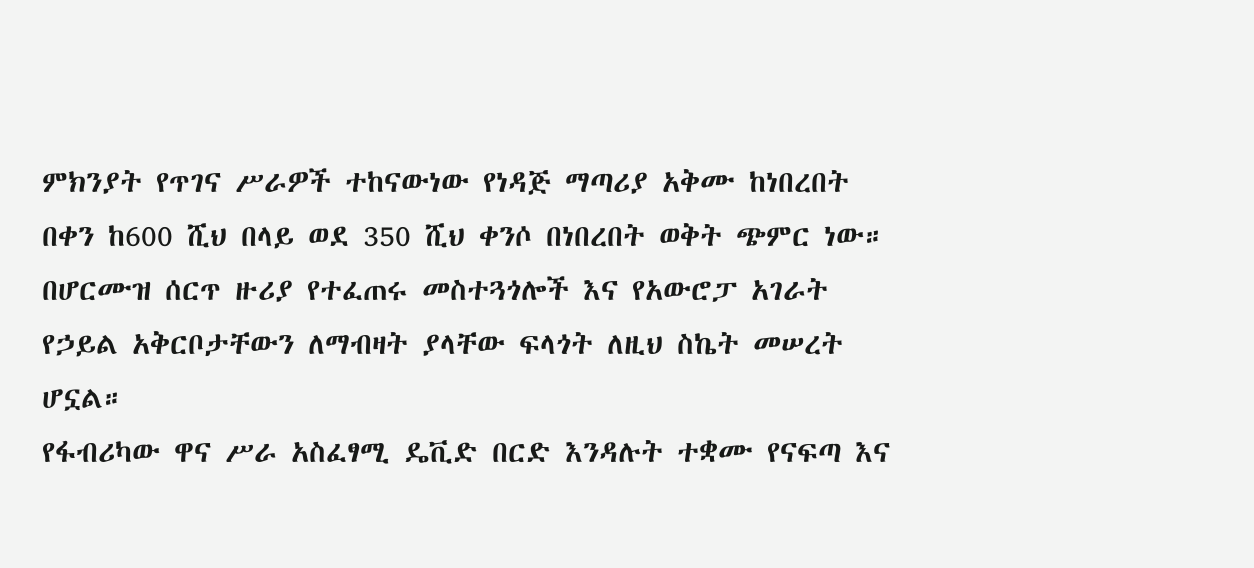ምክንያት የጥገና ሥራዎች ተከናውነው የነዳጅ ማጣሪያ አቅሙ ከነበረበት በቀን ከ600 ሺህ በላይ ወደ 350 ሺህ ቀንሶ በነበረበት ወቅት ጭምር ነው። በሆርሙዝ ሰርጥ ዙሪያ የተፈጠሩ መስተጓጎሎች እና የአውሮፓ አገራት የኃይል አቅርቦታቸውን ለማብዛት ያላቸው ፍላጎት ለዚህ ስኬት መሠረት ሆኗል።
የፋብሪካው ዋና ሥራ አስፈፃሚ ዴቪድ በርድ እንዳሉት ተቋሙ የናፍጣ እና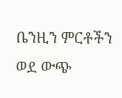ቤንዚን ምርቶችን ወደ ውጭ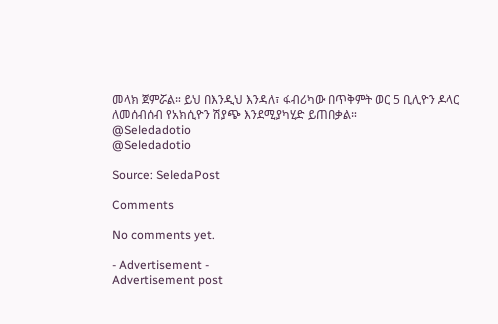መላክ ጀምሯል። ይህ በእንዲህ እንዳለ፣ ፋብሪካው በጥቅምት ወር 5 ቢሊዮን ዶላር ለመሰብሰብ የአክሲዮን ሽያጭ እንደሚያካሂድ ይጠበቃል።
@Seledadotio
@Seledadotio

Source: SeledaPost

Comments

No comments yet.

- Advertisement -
Advertisement post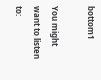bottom1

You might want to listen to: